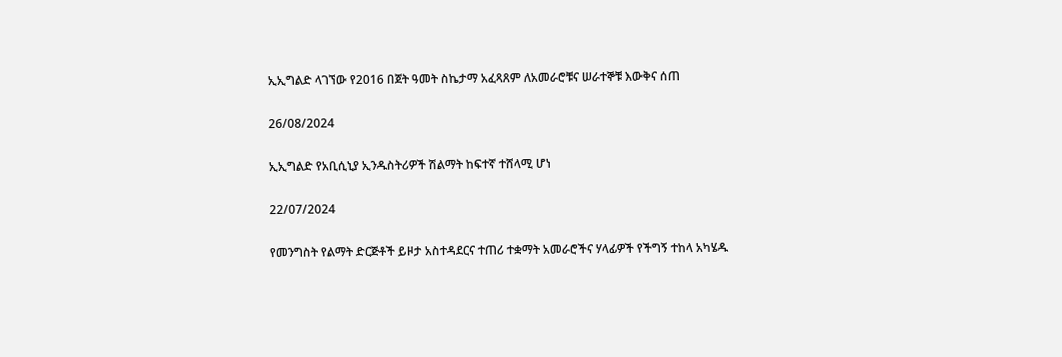ኢኢግልድ ላገኘው የ2016 በጀት ዓመት ስኬታማ አፈጻጸም ለአመራሮቹና ሠራተኞቹ እውቅና ሰጠ

26/08/2024

ኢኢግልድ የአቢሲኒያ ኢንዱስትሪዎች ሽልማት ከፍተኛ ተሸላሚ ሆነ

22/07/2024

የመንግስት የልማት ድርጅቶች ይዞታ አስተዳደርና ተጠሪ ተቋማት አመራሮችና ሃላፊዎች የችግኝ ተከላ አካሄዱ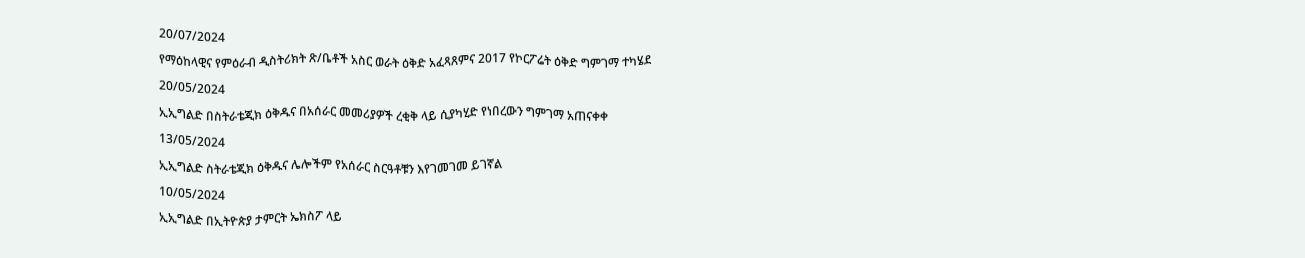20/07/2024

የማዕከላዊና የምዕራብ ዲስትሪክት ጽ/ቤቶች አስር ወራት ዕቅድ አፈጻጸምና 2017 የኮርፖሬት ዕቅድ ግምገማ ተካሄደ

20/05/2024

ኢኢግልድ በስትራቴጂክ ዕቅዱና በአሰራር መመሪያዎች ረቂቅ ላይ ሲያካሂድ የነበረውን ግምገማ አጠናቀቀ

13/05/2024

ኢኢግልድ ስትራቴጂክ ዕቅዱና ሌሎችም የአሰራር ስርዓቶቹን እየገመገመ ይገኛል

10/05/2024

ኢኢግልድ በኢትዮጵያ ታምርት ኤክስፖ ላይ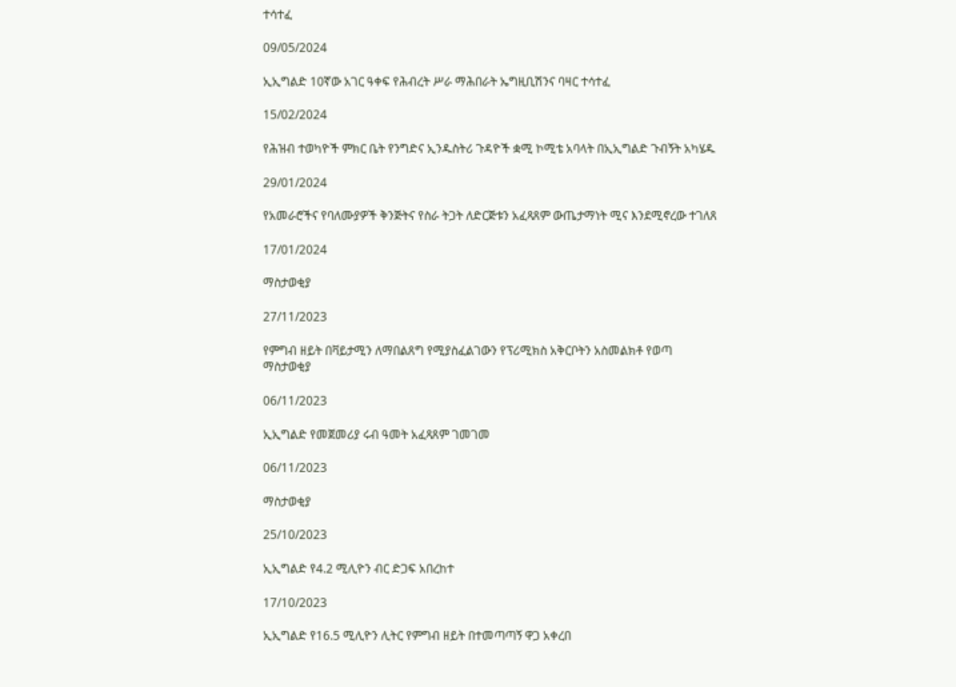ተሳተፈ

09/05/2024

ኢኢግልድ 10ኛው አገር ዓቀፍ የሕብረት ሥራ ማሕበራት ኤግዚቢሽንና ባዛር ተሳተፈ

15/02/2024

የሕዝብ ተወካዮች ምክር ቤት የንግድና ኢንዱስትሪ ጉዳዮች ቋሚ ኮሚቴ አባላት በኢኢግልድ ጉብኝት አካሄዱ

29/01/2024

የአመራሮችና የባለሙያዎች ቅንጅትና የስራ ትጋት ለድርጅቱን አፈጻጸም ውጤታማነት ሚና እንደሚኖረው ተገለጸ

17/01/2024

ማስታወቂያ

27/11/2023

የምግብ ዘይት በቫይታሚን ለማበልጸግ የሚያስፈልገውን የፕሪሚክስ አቅርቦትን አስመልክቶ የወጣ ማስታወቂያ

06/11/2023

ኢኢግልድ የመጀመሪያ ሩብ ዓመት አፈጻጸም ገመገመ

06/11/2023

ማስታወቂያ

25/10/2023

ኢኢግልድ የ4.2 ሚሊዮን ብር ድጋፍ አበረከተ

17/10/2023

ኢኢግልድ የ16.5 ሚሊዮን ሊትር የምግብ ዘይት በተመጣጣኝ ዋጋ አቀረበ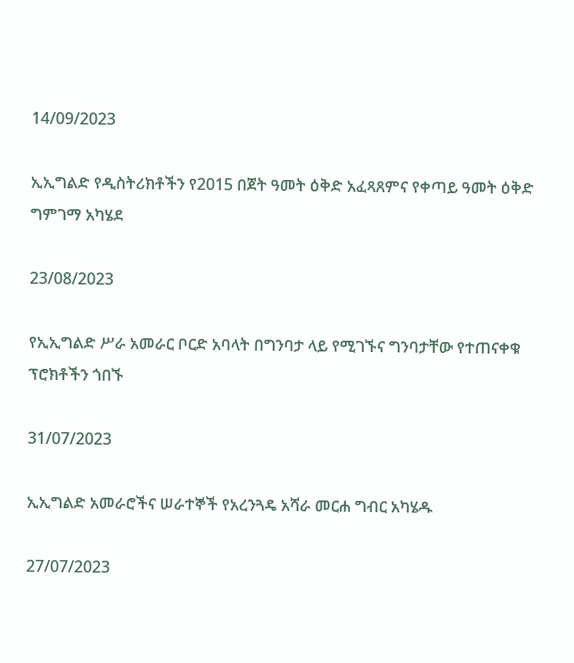14/09/2023

ኢኢግልድ የዲስትሪክቶችን የ2015 በጀት ዓመት ዕቅድ አፈጻጸምና የቀጣይ ዓመት ዕቅድ ግምገማ አካሄደ

23/08/2023

የኢኢግልድ ሥራ አመራር ቦርድ አባላት በግንባታ ላይ የሚገኙና ግንባታቸው የተጠናቀቁ ፕሮክቶችን ጎበኙ

31/07/2023

ኢኢግልድ አመራሮችና ሠራተኞች የአረንጓዴ አሻራ መርሐ ግብር አካሄዱ

27/07/2023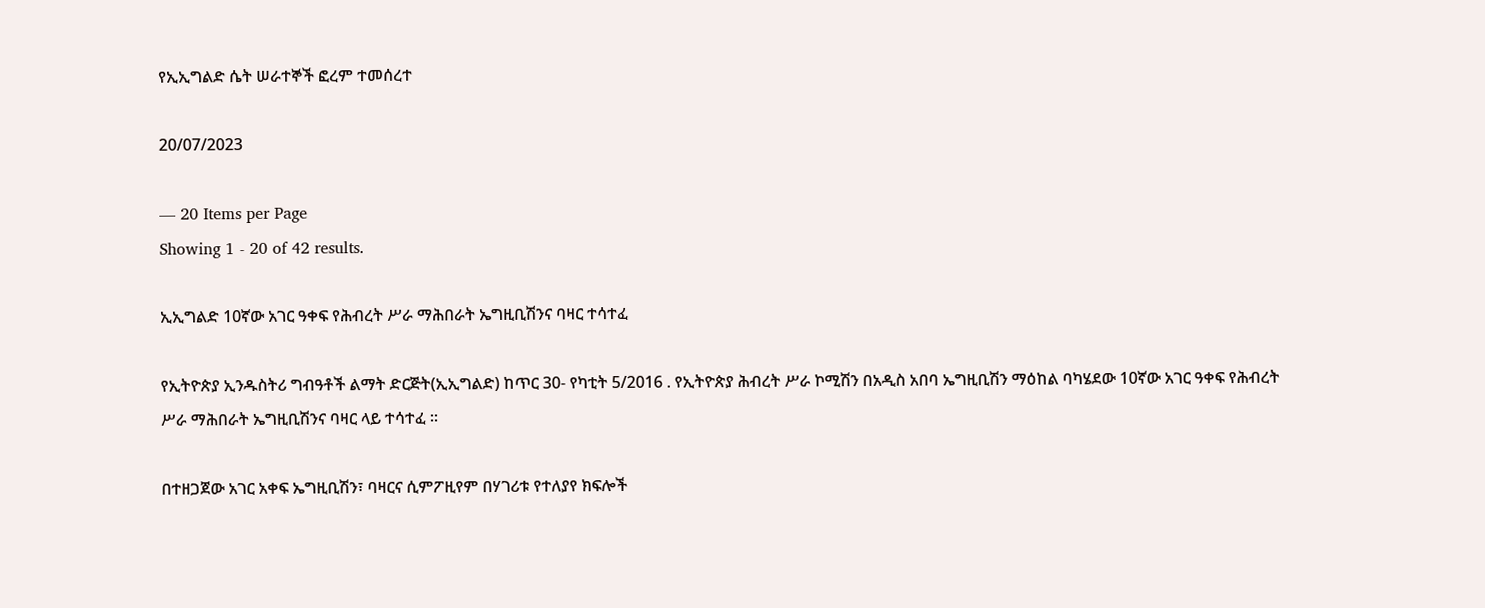የኢኢግልድ ሴት ሠራተኞች ፎረም ተመሰረተ

20/07/2023

— 20 Items per Page
Showing 1 - 20 of 42 results.

ኢኢግልድ 10ኛው አገር ዓቀፍ የሕብረት ሥራ ማሕበራት ኤግዚቢሽንና ባዛር ተሳተፈ

የኢትዮጵያ ኢንዱስትሪ ግብዓቶች ልማት ድርጅት(ኢኢግልድ) ከጥር 30- የካቲት 5/2016 . የኢትዮጵያ ሕብረት ሥራ ኮሚሽን በአዲስ አበባ ኤግዚቢሽን ማዕከል ባካሄደው 10ኛው አገር ዓቀፍ የሕብረት ሥራ ማሕበራት ኤግዚቢሽንና ባዛር ላይ ተሳተፈ ፡፡

በተዘጋጀው አገር አቀፍ ኤግዚቢሽን፣ ባዛርና ሲምፖዚየም በሃገሪቱ የተለያየ ክፍሎች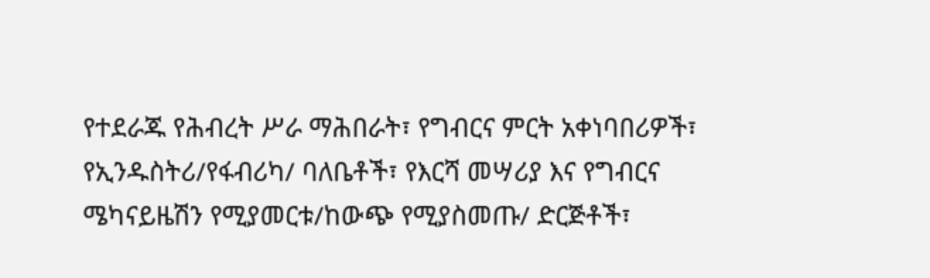የተደራጁ የሕብረት ሥራ ማሕበራት፣ የግብርና ምርት አቀነባበሪዎች፣ የኢንዱስትሪ/የፋብሪካ/ ባለቤቶች፣ የእርሻ መሣሪያ እና የግብርና ሜካናይዜሽን የሚያመርቱ/ከውጭ የሚያስመጡ/ ድርጅቶች፣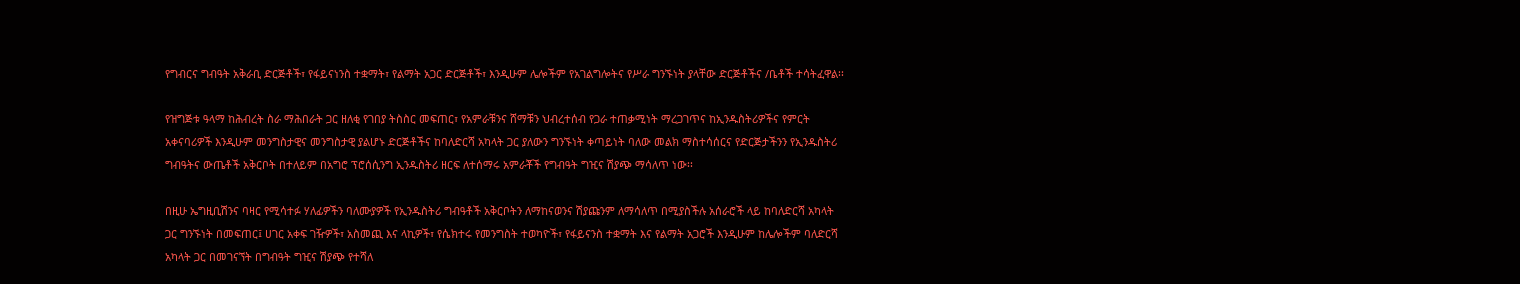የግብርና ግብዓት አቅራቢ ድርጅቶች፣ የፋይናነንስ ተቋማት፣ የልማት አጋር ድርጅቶች፣ እንዲሁም ሌሎችም የአገልግሎትና የሥራ ግንኙነት ያላቸው ድርጅቶችና /ቤቶች ተሳትፈዋል፡፡

የዝግጅቱ ዓላማ ከሕብረት ስራ ማሕበራት ጋር ዘለቂ የገበያ ትስስር መፍጠር፣ የአምራቹንና ሸማቹን ህብረተሰብ የጋራ ተጠቃሚነት ማረጋገጥና ከኢንዱስትሪዎችና የምርት አቀናባሪዎች እንዲሁም መንግስታዊና መንግስታዊ ያልሆኑ ድርጅቶችና ከባለድርሻ አካላት ጋር ያለውን ግንኙነት ቀጣይነት ባለው መልክ ማስተሳሰርና የድርጅታችንን የኢንዱስትሪ ግብዓትና ውጤቶች አቅርቦት በተለይም በአግሮ ፕሮሰሲንግ ኢንዱስትሪ ዘርፍ ለተሰማሩ አምራቾች የግብዓት ግዢና ሽያጭ ማሳለጥ ነው፡፡

በዚሁ ኤግዚቢሽንና ባዛር የሚሳተፉ ሃለፊዎችን ባለሙያዎች የኢንዱስትሪ ግብዓቶች አቅርቦትን ለማከናወንና ሽያጩንም ለማሳለጥ በሚያስችሉ አሰራሮች ላይ ከባለድርሻ አካላት ጋር ግንኙነት በመፍጠር፤ ሀገር አቀፍ ገዥዎች፣ አስመጪ እና ላኪዎች፣ የሴክተሩ የመንግስት ተወካዮች፣ የፋይናንስ ተቋማት እና የልማት አጋሮች እንዲሁም ከሌሎችም ባለድርሻ አካላት ጋር በመገናኘት በግብዓት ግዢና ሽያጭ የተሻለ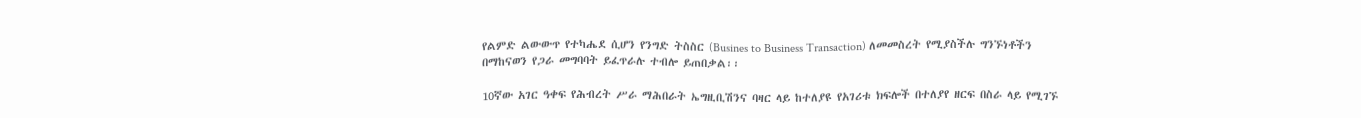የልምድ ልውውጥ የተካሔደ ሲሆን የንግድ ትስስር (Busines to Business Transaction) ለመመስረት የሚያስችሉ ግንኙነቶችን በማከናወን የጋራ መግባባት ይፈጥራሉ ተብሎ ይጠበቃል፡፡

10ኛው አገር ዓቀፍ የሕብረት ሥራ ማሕበራት ኤግዚቢሽንና ባዛር ላይ ከተለያዩ የአገሪቱ ክፍሎች በተለያየ ዘርፍ በስራ ላይ የሚገኙ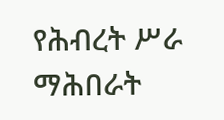የሕብረት ሥራ ማሕበራት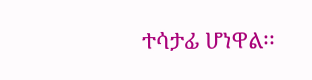ተሳታፊ ሆነዋል፡፡